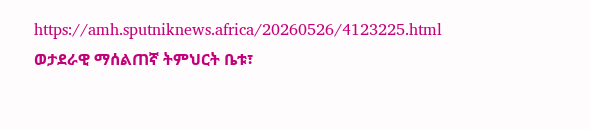https://amh.sputniknews.africa/20260526/4123225.html
ወታደራዊ ማሰልጠኛ ትምህርት ቤቱ፣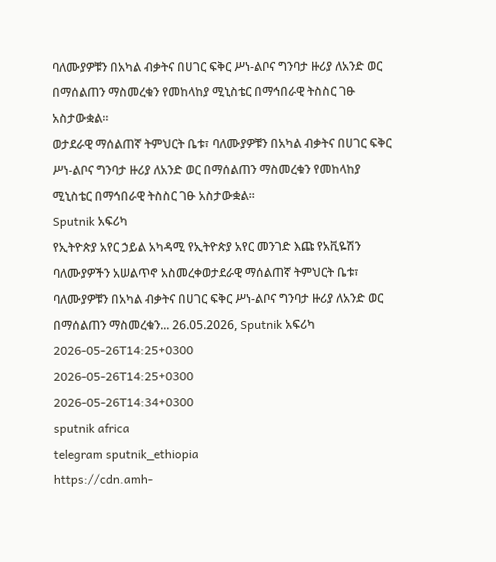ባለሙያዎቹን በአካል ብቃትና በሀገር ፍቅር ሥነ-ልቦና ግንባታ ዙሪያ ለአንድ ወር በማሰልጠን ማስመረቁን የመከላከያ ሚኒስቴር በማኅበራዊ ትስስር ገፁ አስታውቋል፡፡
ወታደራዊ ማሰልጠኛ ትምህርት ቤቱ፣ ባለሙያዎቹን በአካል ብቃትና በሀገር ፍቅር ሥነ-ልቦና ግንባታ ዙሪያ ለአንድ ወር በማሰልጠን ማስመረቁን የመከላከያ ሚኒስቴር በማኅበራዊ ትስስር ገፁ አስታውቋል፡፡
Sputnik አፍሪካ
የኢትዮጵያ አየር ኃይል አካዳሚ የኢትዮጵያ አየር መንገድ እጩ የአቪዬሽን ባለሙያዎችን አሠልጥኖ አስመረቀወታደራዊ ማሰልጠኛ ትምህርት ቤቱ፣ ባለሙያዎቹን በአካል ብቃትና በሀገር ፍቅር ሥነ-ልቦና ግንባታ ዙሪያ ለአንድ ወር በማሰልጠን ማስመረቁን... 26.05.2026, Sputnik አፍሪካ
2026-05-26T14:25+0300
2026-05-26T14:25+0300
2026-05-26T14:34+0300
sputnik africa
telegram sputnik_ethiopia
https://cdn.amh-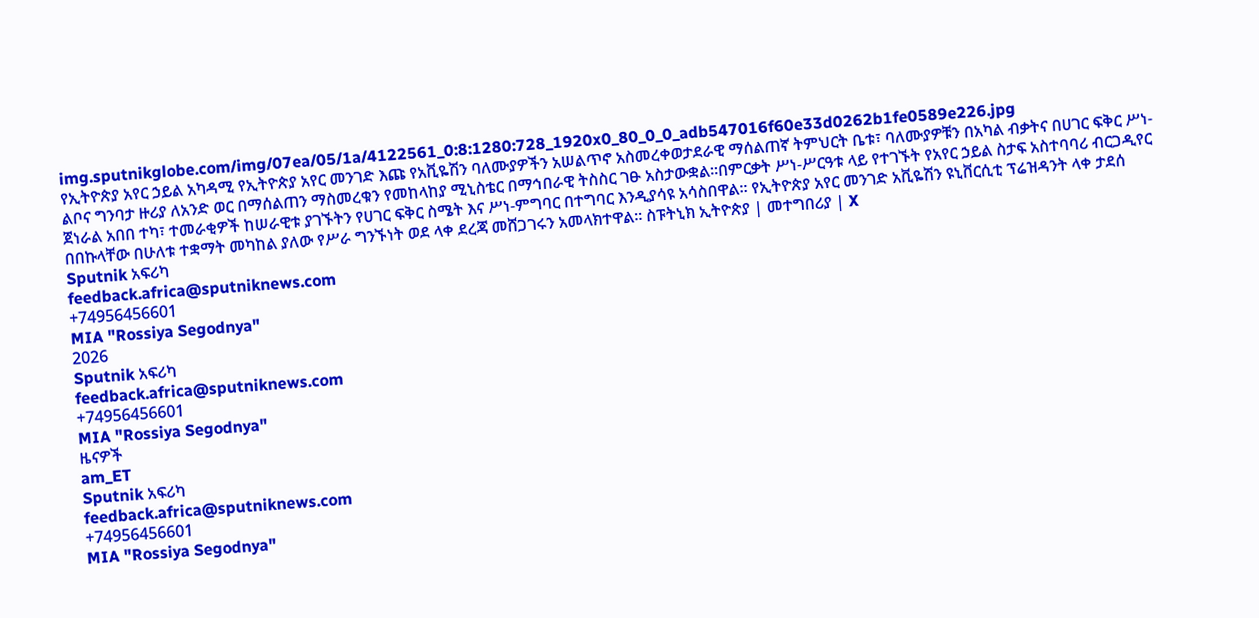img.sputnikglobe.com/img/07ea/05/1a/4122561_0:8:1280:728_1920x0_80_0_0_adb547016f60e33d0262b1fe0589e226.jpg
የኢትዮጵያ አየር ኃይል አካዳሚ የኢትዮጵያ አየር መንገድ እጩ የአቪዬሽን ባለሙያዎችን አሠልጥኖ አስመረቀወታደራዊ ማሰልጠኛ ትምህርት ቤቱ፣ ባለሙያዎቹን በአካል ብቃትና በሀገር ፍቅር ሥነ-ልቦና ግንባታ ዙሪያ ለአንድ ወር በማሰልጠን ማስመረቁን የመከላከያ ሚኒስቴር በማኅበራዊ ትስስር ገፁ አስታውቋል፡፡በምርቃት ሥነ-ሥርዓቱ ላይ የተገኙት የአየር ኃይል ስታፍ አስተባባሪ ብርጋዲየር ጀነራል አበበ ተካ፣ ተመራቂዎች ከሠራዊቱ ያገኙትን የሀገር ፍቅር ስሜት እና ሥነ-ምግባር በተግባር እንዲያሳዩ አሳስበዋል። የኢትዮጵያ አየር መንገድ አቪዬሽን ዩኒቨርሲቲ ፕሬዝዳንት ላቀ ታደሰ በበኩላቸው በሁለቱ ተቋማት መካከል ያለው የሥራ ግንኙነት ወደ ላቀ ደረጃ መሸጋገሩን አመላክተዋል፡፡ ስፑትኒክ ኢትዮጵያ | መተግበሪያ | X
Sputnik አፍሪካ
feedback.africa@sputniknews.com
+74956456601
MIA "Rossiya Segodnya"
2026
Sputnik አፍሪካ
feedback.africa@sputniknews.com
+74956456601
MIA "Rossiya Segodnya"
ዜናዎች
am_ET
Sputnik አፍሪካ
feedback.africa@sputniknews.com
+74956456601
MIA "Rossiya Segodnya"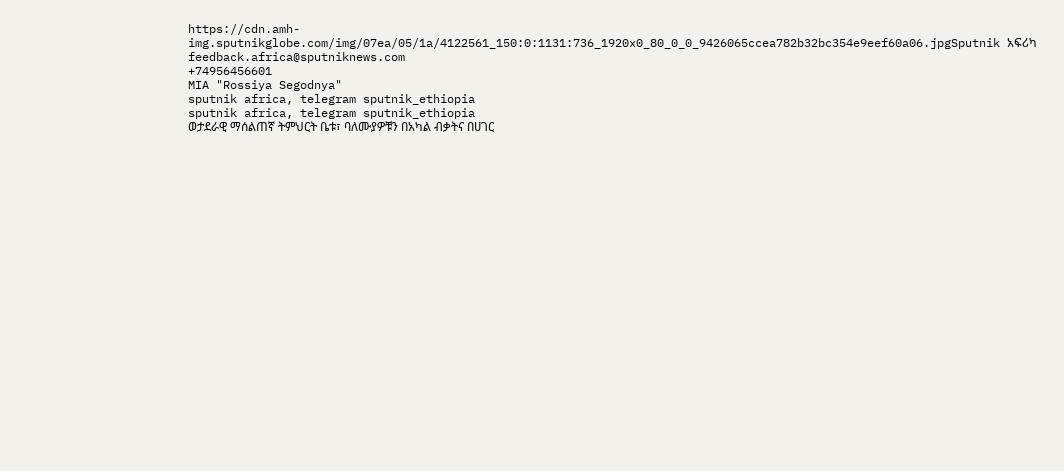https://cdn.amh-img.sputnikglobe.com/img/07ea/05/1a/4122561_150:0:1131:736_1920x0_80_0_0_9426065ccea782b32bc354e9eef60a06.jpgSputnik አፍሪካ
feedback.africa@sputniknews.com
+74956456601
MIA "Rossiya Segodnya"
sputnik africa, telegram sputnik_ethiopia
sputnik africa, telegram sputnik_ethiopia
ወታደራዊ ማሰልጠኛ ትምህርት ቤቱ፣ ባለሙያዎቹን በአካል ብቃትና በሀገር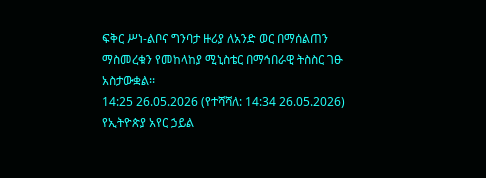ፍቅር ሥነ-ልቦና ግንባታ ዙሪያ ለአንድ ወር በማሰልጠን ማስመረቁን የመከላከያ ሚኒስቴር በማኅበራዊ ትስስር ገፁ አስታውቋል፡፡
14:25 26.05.2026 (የተሻሻለ: 14:34 26.05.2026) የኢትዮጵያ አየር ኃይል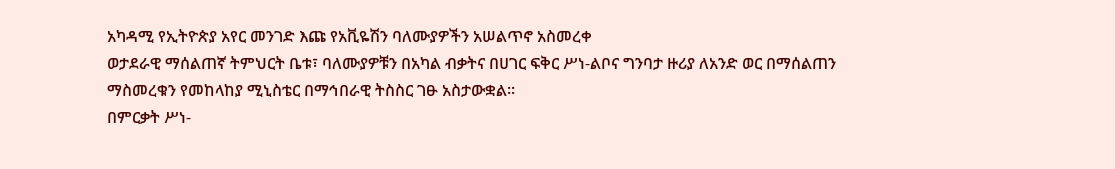አካዳሚ የኢትዮጵያ አየር መንገድ እጩ የአቪዬሽን ባለሙያዎችን አሠልጥኖ አስመረቀ
ወታደራዊ ማሰልጠኛ ትምህርት ቤቱ፣ ባለሙያዎቹን በአካል ብቃትና በሀገር ፍቅር ሥነ-ልቦና ግንባታ ዙሪያ ለአንድ ወር በማሰልጠን ማስመረቁን የመከላከያ ሚኒስቴር በማኅበራዊ ትስስር ገፁ አስታውቋል፡፡
በምርቃት ሥነ-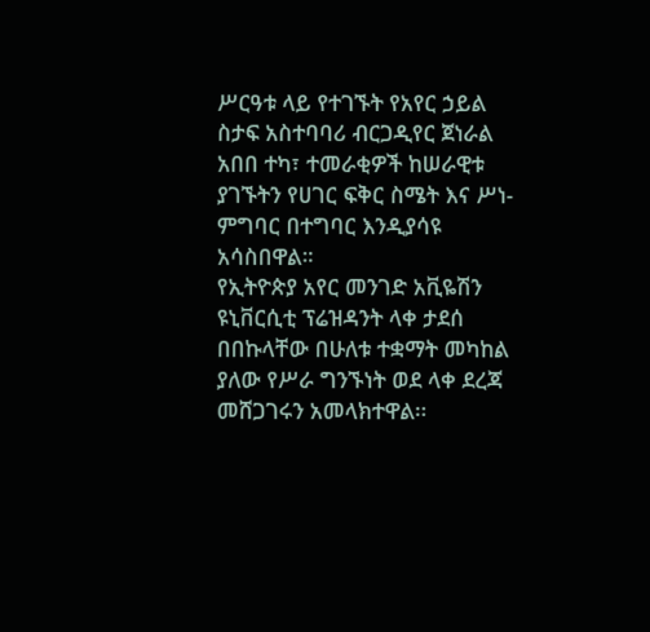ሥርዓቱ ላይ የተገኙት የአየር ኃይል ስታፍ አስተባባሪ ብርጋዲየር ጀነራል አበበ ተካ፣ ተመራቂዎች ከሠራዊቱ ያገኙትን የሀገር ፍቅር ስሜት እና ሥነ-ምግባር በተግባር እንዲያሳዩ አሳስበዋል።
የኢትዮጵያ አየር መንገድ አቪዬሽን ዩኒቨርሲቲ ፕሬዝዳንት ላቀ ታደሰ በበኩላቸው በሁለቱ ተቋማት መካከል ያለው የሥራ ግንኙነት ወደ ላቀ ደረጃ መሸጋገሩን አመላክተዋል፡፡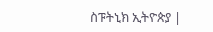ስፑትኒክ ኢትዮጵያ |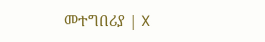መተግበሪያ | X